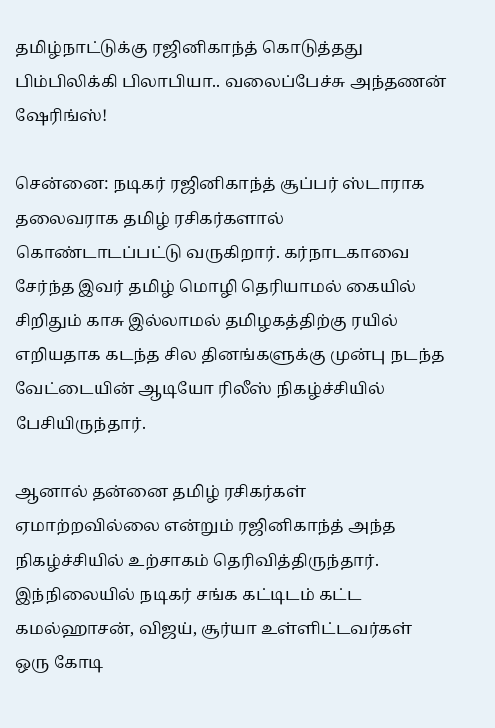தமிழ்நாட்டுக்கு ரஜினிகாந்த் கொடுத்தது பிம்பிலிக்கி பிலாபியா.. வலைப்பேச்சு அந்தணன் ஷேரிங்ஸ்!

சென்னை: நடிகர் ரஜினிகாந்த் சூப்பர் ஸ்டாராக தலைவராக தமிழ் ரசிகர்களால் கொண்டாடப்பட்டு வருகிறார். கர்நாடகாவை சேர்ந்த இவர் தமிழ் மொழி தெரியாமல் கையில் சிறிதும் காசு இல்லாமல் தமிழகத்திற்கு ரயில் எறியதாக கடந்த சில தினங்களுக்கு முன்பு நடந்த வேட்டையின் ஆடியோ ரிலீஸ் நிகழ்ச்சியில் பேசியிருந்தார்.

ஆனால் தன்னை தமிழ் ரசிகர்கள் ஏமாற்றவில்லை என்றும் ரஜினிகாந்த் அந்த நிகழ்ச்சியில் உற்சாகம் தெரிவித்திருந்தார். இந்நிலையில் நடிகர் சங்க கட்டிடம் கட்ட கமல்ஹாசன், விஜய், சூர்யா உள்ளிட்டவர்கள் ஒரு கோடி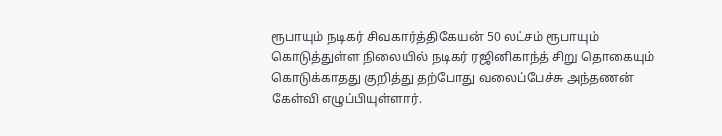ரூபாயும் நடிகர் சிவகார்த்திகேயன் 50 லட்சம் ரூபாயும் கொடுத்துள்ள நிலையில் நடிகர் ரஜினிகாந்த் சிறு தொகையும் கொடுக்காதது குறித்து தற்போது வலைப்பேச்சு அந்தணன் கேள்வி எழுப்பியுள்ளார்.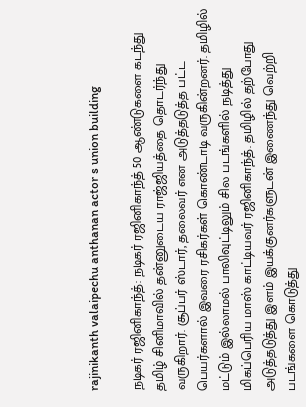rajinikanth valaipechu anthanan actor s union building

நடிகர் ரஜினிகாந்த்: நடிகர் ரஜினிகாந்த் 50 ஆண்டுகளை கடந்து தமிழ் சினிமாவில் தன்னுடைய ராஜ்ஜியத்தை தொடர்ந்து வருகிறார். சூப்பர் ஸ்டார், தலைவர் என அடுத்தடுத்த பட்ட பெயர்களால் இவரை ரசிகர்கள் கொண்டாடி வருகின்றனர். தமிழில் மட்டும் இல்லாமல் பாலிவுட்டிலும் சில படங்களில் நடித்து மிகப்பெரிய மாஸ் காட்டியவர் ரஜினிகாந்த். தமிழில் தற்போது அடுத்தடுத்து இளம் இயக்குனர்களுடன் இணைந்து வெற்றி படங்களை கொடுத்து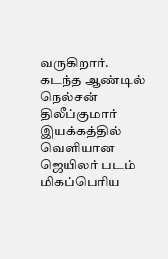வருகிறார். கடந்த ஆண்டில் நெல்சன் திலீப்குமார் இயக்கத்தில் வெளியான ஜெயிலர் படம் மிகப்பெரிய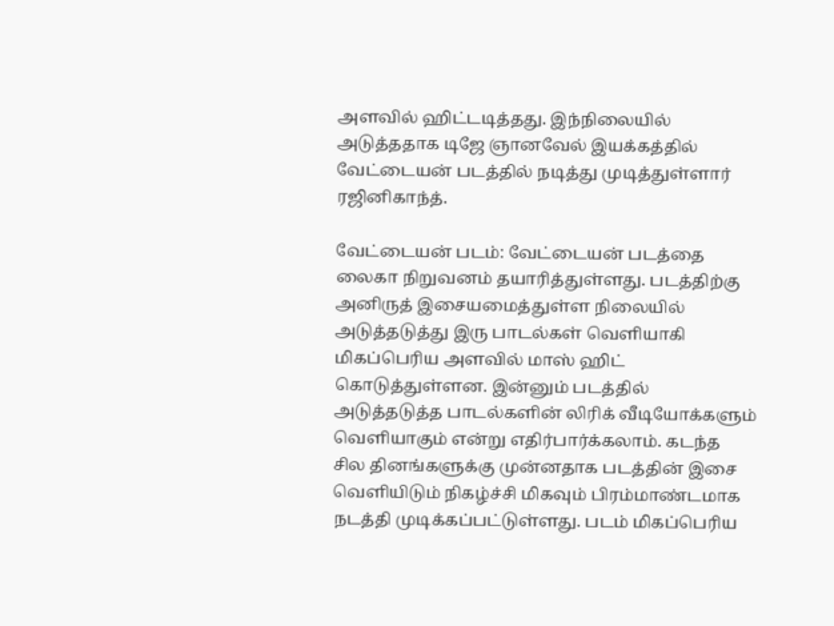அளவில் ஹிட்டடித்தது. இந்நிலையில் அடுத்ததாக டிஜே ஞானவேல் இயக்கத்தில் வேட்டையன் படத்தில் நடித்து முடித்துள்ளார் ரஜினிகாந்த்.

வேட்டையன் படம்: வேட்டையன் படத்தை லைகா நிறுவனம் தயாரித்துள்ளது. படத்திற்கு அனிருத் இசையமைத்துள்ள நிலையில் அடுத்தடுத்து இரு பாடல்கள் வெளியாகி மிகப்பெரிய அளவில் மாஸ் ஹிட் கொடுத்துள்ளன. இன்னும் படத்தில் அடுத்தடுத்த பாடல்களின் லிரிக் வீடியோக்களும் வெளியாகும் என்று எதிர்பார்க்கலாம். கடந்த சில தினங்களுக்கு முன்னதாக படத்தின் இசை வெளியிடும் நிகழ்ச்சி மிகவும் பிரம்மாண்டமாக நடத்தி முடிக்கப்பட்டுள்ளது. படம் மிகப்பெரிய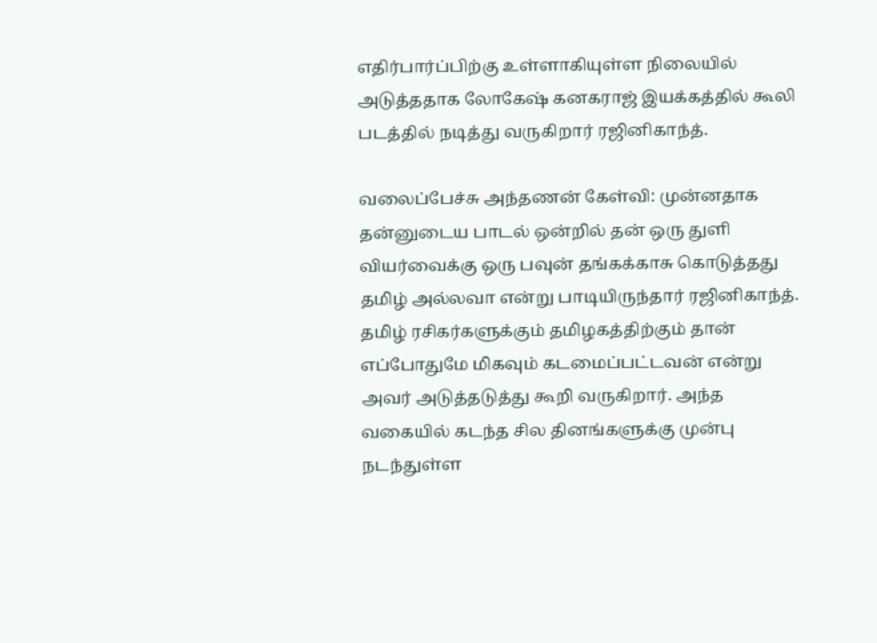எதிர்பார்ப்பிற்கு உள்ளாகியுள்ள நிலையில் அடுத்ததாக லோகேஷ் கனகராஜ் இயக்கத்தில் கூலி படத்தில் நடித்து வருகிறார் ரஜினிகாந்த்.

வலைப்பேச்சு அந்தணன் கேள்வி: முன்னதாக தன்னுடைய பாடல் ஒன்றில் தன் ஒரு துளி வியர்வைக்கு ஒரு பவுன் தங்கக்காசு கொடுத்தது தமிழ் அல்லவா என்று பாடியிருந்தார் ரஜினிகாந்த். தமிழ் ரசிகர்களுக்கும் தமிழகத்திற்கும் தான் எப்போதுமே மிகவும் கடமைப்பட்டவன் என்று அவர் அடுத்தடுத்து கூறி வருகிறார். அந்த வகையில் கடந்த சில தினங்களுக்கு முன்பு நடந்துள்ள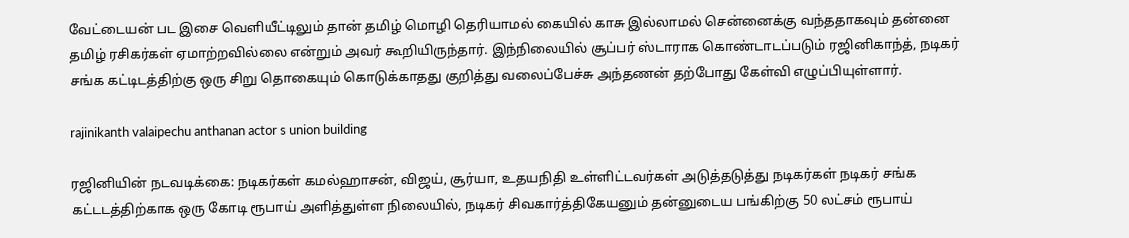வேட்டையன் பட இசை வெளியீட்டிலும் தான் தமிழ் மொழி தெரியாமல் கையில் காசு இல்லாமல் சென்னைக்கு வந்ததாகவும் தன்னை தமிழ் ரசிகர்கள் ஏமாற்றவில்லை என்றும் அவர் கூறியிருந்தார். இந்நிலையில் சூப்பர் ஸ்டாராக கொண்டாடப்படும் ரஜினிகாந்த், நடிகர் சங்க கட்டிடத்திற்கு ஒரு சிறு தொகையும் கொடுக்காதது குறித்து வலைப்பேச்சு அந்தணன் தற்போது கேள்வி எழுப்பியுள்ளார்.

rajinikanth valaipechu anthanan actor s union building

ரஜினியின் நடவடிக்கை: நடிகர்கள் கமல்ஹாசன், விஜய், சூர்யா, உதயநிதி உள்ளிட்டவர்கள் அடுத்தடுத்து நடிகர்கள் நடிகர் சங்க கட்டடத்திற்காக ஒரு கோடி ரூபாய் அளித்துள்ள நிலையில், நடிகர் சிவகார்த்திகேயனும் தன்னுடைய பங்கிற்கு 50 லட்சம் ரூபாய்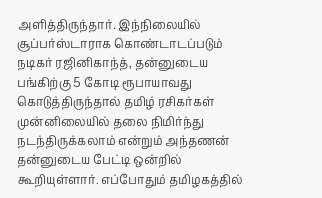அளித்திருந்தார். இந்நிலையில் சூப்பர்ஸ்டாராக கொண்டாடப்படும் நடிகர் ரஜினிகாந்த், தன்னுடைய பங்கிற்கு 5 கோடி ரூபாயாவது கொடுத்திருந்தால் தமிழ் ரசிகர்கள் முன்னிலையில் தலை நிமிர்ந்து நடந்திருக்கலாம் என்றும் அந்தணன் தன்னுடைய பேட்டி ஒன்றில் கூறியுள்ளார். எப்போதும் தமிழகத்தில்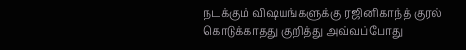நடக்கும் விஷயங்களுக்கு ரஜினிகாந்த் குரல் கொடுக்காதது குறித்து அவ்வப்போது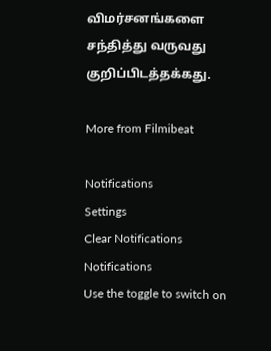விமர்சனங்களை சந்தித்து வருவது குறிப்பிடத்தக்கது.

More from Filmibeat

Notifications
Settings
Clear Notifications
Notifications
Use the toggle to switch on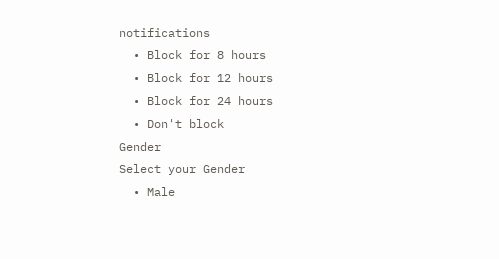notifications
  • Block for 8 hours
  • Block for 12 hours
  • Block for 24 hours
  • Don't block
Gender
Select your Gender
  • Male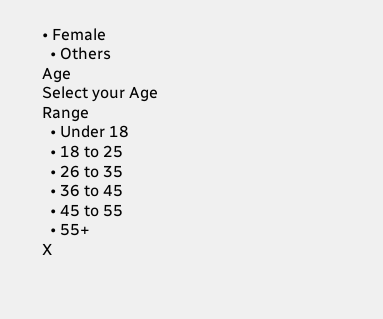• Female
  • Others
Age
Select your Age Range
  • Under 18
  • 18 to 25
  • 26 to 35
  • 36 to 45
  • 45 to 55
  • 55+
X